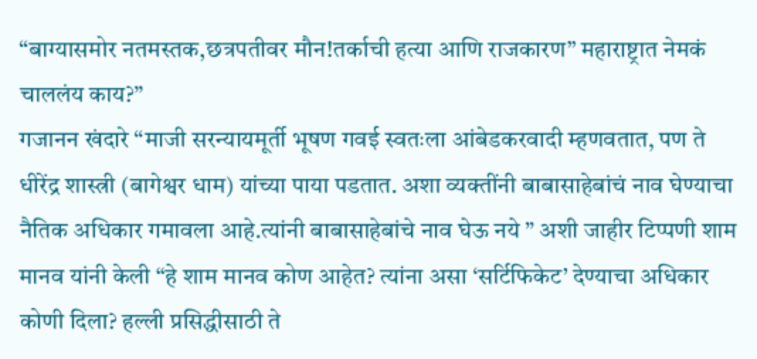“बाग्यासमोर नतमस्तक,छत्रपतीवर मौन!तर्काची हत्या आणि राजकारण” महाराष्ट्रात नेमकं चाललंय काय?”
गजानन खंदारे “माजी सरन्यायमूर्ती भूषण गवई स्वतःला आंबेडकरवादी म्हणवतात, पण ते धीरेंद्र शास्त्री (बागेश्वर धाम) यांच्या पाया पडतात. अशा व्यक्तींनी बाबासाहेबांचं नाव घेण्याचा नैतिक अधिकार गमावला आहे.त्यांनी बाबासाहेबांचे नाव घेऊ नये ” अशी जाहीर टिप्पणी शाम मानव यांनी केली “हे शाम मानव कोण आहेत? त्यांना असा ‘सर्टिफिकेट’ देण्याचा अधिकार कोणी दिला? हल्ली प्रसिद्धीसाठी ते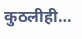कुठलीही…